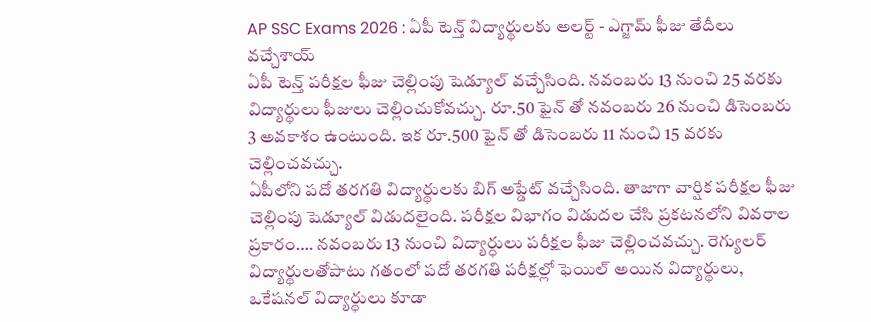AP SSC Exams 2026 : ఏపీ టెన్త్ విద్యార్థులకు అలర్ట్ - ఎగ్జామ్ ఫీజు తేదీలు వచ్చేశాయ్
ఏపీ టెన్త్ పరీక్షల ఫీజు చెల్లింపు షెడ్యూల్ వచ్చేసింది. నవంబరు 13 నుంచి 25 వరకు విద్యార్థులు ఫీజులు చెల్లించుకోవచ్చు. రూ.50 ఫైన్ తో నవంబరు 26 నుంచి డిసెంబరు 3 అవకాశం ఉంటుంది. ఇక రూ.500 ఫైన్ తో డిసెంబరు 11 నుంచి 15 వరకు చెల్లించవచ్చు.
ఏపీలోని పదో తరగతి విద్యార్థులకు బిగ్ అప్డేట్ వచ్చేసింది. తాజాగా వార్షిక పరీక్షల ఫీజు చెల్లింపు షెడ్యూల్ విడుదలైంది. పరీక్షల విభాగం విడుదల చేసి ప్రకటనలోని వివరాల ప్రకారం…. నవంబరు 13 నుంచి విద్యార్ధులు పరీక్షల ఫీజు చెల్లించవచ్చు. రెగ్యులర్ విద్యార్థులతోపాటు గతంలో పదో తరగతి పరీక్షల్లో ఫెయిల్ అయిన విద్యార్థులు, ఒకేషనల్ విద్యార్థులు కూడా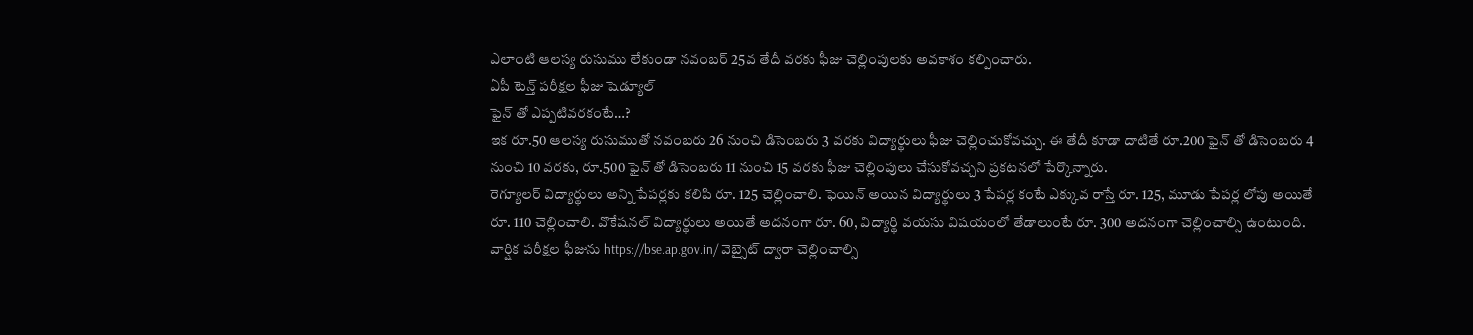ఎలాంటి ఆలస్య రుసుము లేకుండా నవంబర్ 25వ తేదీ వరకు ఫీజు చెల్లింపులకు అవకాశం కల్పించారు.
ఏపీ టెన్త్ పరీక్షల ఫీజు షెడ్యూల్
ఫైన్ తో ఎప్పటివరకంటే…?
ఇక రూ.50 ఆలస్య రుసుముతో నవంబరు 26 నుంచి డిసెంబరు 3 వరకు విద్యార్థులు ఫీజు చెల్లించుకోవచ్చు. ఈ తేదీ కూడా దాటితే రూ.200 ఫైన్ తో డిసెంబరు 4 నుంచి 10 వరకు, రూ.500 ఫైన్ తో డిసెంబరు 11 నుంచి 15 వరకు ఫీజు చెల్లింపులు చేసుకోవచ్చని ప్రకటనలో పేర్కొన్నారు.
రెగ్యూలర్ విద్యార్థులు అన్ని పేపర్లకు కలిపి రూ. 125 చెల్లించాలి. ఫెయిన్ అయిన విద్యార్థులు 3 పేపర్ల కంటే ఎక్కువ రాస్తే రూ. 125, మూడు పేపర్ల లోపు అయితే రూ. 110 చెల్లించాలి. వొకేషనల్ విద్యార్థులు అయితే అదనంగా రూ. 60, విద్యార్థి వయసు విషయంలో తేడాలుంటే రూ. 300 అదనంగా చెల్లించాల్సి ఉంటుంది.
వార్షిక పరీక్షల ఫీజును https://bse.ap.gov.in/ వెబ్సైట్ ద్వారా చెల్లించాల్సి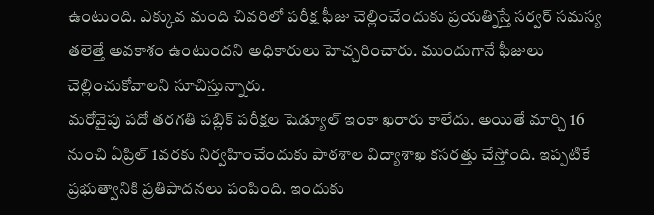ఉంటుంది. ఎక్కువ మంది చివరిలో పరీక్ష ఫీజు చెల్లించేందుకు ప్రయత్నిస్తే సర్వర్ సమస్య తలెత్తే అవకాశం ఉంటుందని అధికారులు హెచ్చరించారు. ముందుగానే ఫీజులు చెల్లించుకోవాలని సూచిస్తున్నారు.
మరోవైపు పదో తరగతి పబ్లిక్ పరీక్షల షెడ్యూల్ ఇంకా ఖరారు కాలేదు. అయితే మార్చి 16 నుంచి ఏప్రిల్ 1వరకు నిర్వహించేందుకు పాఠశాల విద్యాశాఖ కసరత్తు చేస్తోంది. ఇప్పటికే ప్రభుత్వానికి ప్రతిపాదనలు పంపింది. ఇందుకు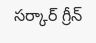సర్కార్ గ్రీన్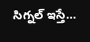సిగ్నల్ ఇస్తే…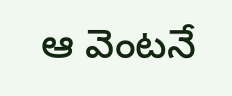ఆ వెంటనే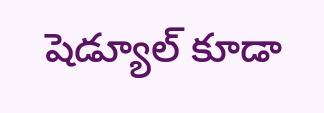షెడ్యూల్ కూడా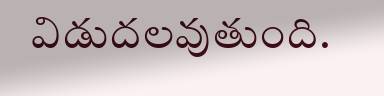విడుదలవుతుంది.